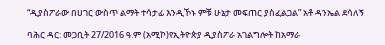“ዲያስፖራው በሀገር ውስጥ ልማት ተሳታፊ እንዲኾኑ ምቹ ሁኔታ መፍጠር ያስፈልጋል” አቶ ዳንኤል ደሳለኝ

ባሕር ዳር: መጋቢት 27/2016 ዓ.ም (አሚኮ)የኢትዮጵያ ዲያስፖራ አገልግሎት ከአማራ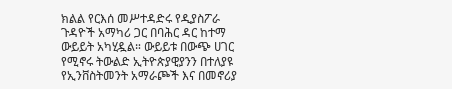ክልል የርእሰ መሥተዳድሩ የዲያስፖራ ጉዳዮች አማካሪ ጋር በባሕር ዳር ከተማ ውይይት አካሂዷል። ውይይቱ በውጭ ሀገር የሚኖሩ ትውልድ ኢትዮጵያዊያንን በተለያዩ የኢንቨስትመንት አማራጮች እና በመኖሪያ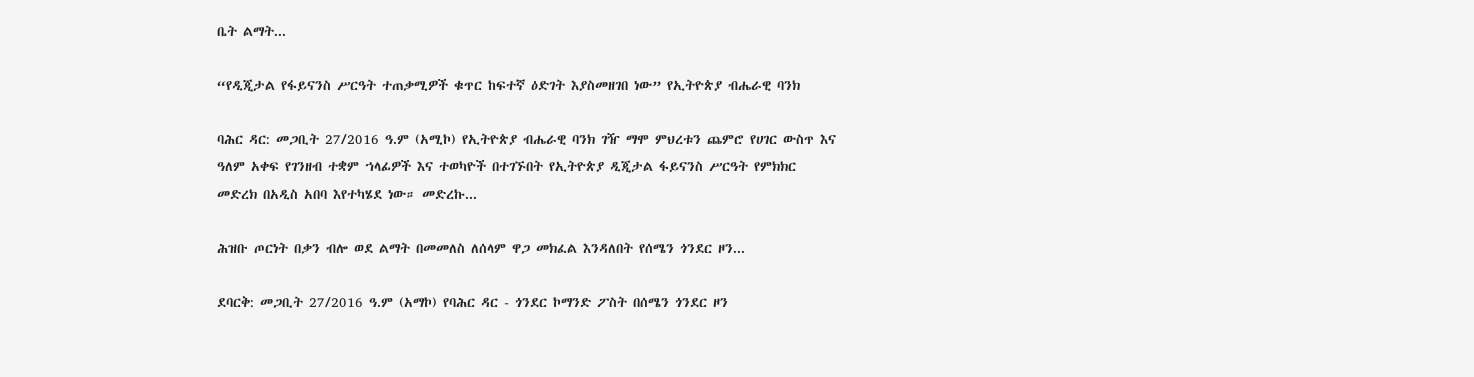ቤት ልማት...

“የዲጂታል የፋይናንስ ሥርዓት ተጠቃሚዎች ቁጥር ከፍተኛ ዕድገት እያስመዘገበ ነው” የኢትዮጵያ ብሔራዊ ባንክ

ባሕር ዳር: መጋቢት 27/2016 ዓ.ም (አሚኮ) የኢትዮጵያ ብሔራዊ ባንክ ገዥ ማሞ ምህረቱን ጨምሮ የሀገር ውስጥ እና ዓለም አቀፍ የገንዘብ ተቋም ኀላፊዎች እና ተወካዮች በተገኙበት የኢትዮጵያ ዲጂታል ፋይናንስ ሥርዓት የምክክር መድረክ በአዲስ አበባ እየተካሄደ ነው። መድረኩ...

ሕዝቡ ጦርነት በቃን ብሎ ወደ ልማት በመመለስ ለሰላም ዋጋ መክፈል እንዳለበት የሰሜን ጎንደር ዞን...

ደባርቅ: መጋቢት 27/2016 ዓ.ም (አማኮ) የባሕር ዳር - ጎንደር ኮማንድ ፖስት በሰሜን ጎንደር ዞን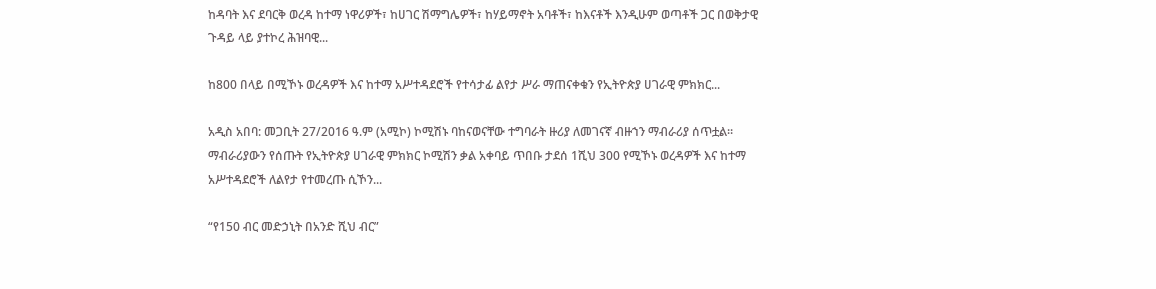ከዳባት እና ደባርቅ ወረዳ ከተማ ነዋሪዎች፣ ከሀገር ሽማግሌዎች፣ ከሃይማኖት አባቶች፣ ከእናቶች እንዲሁም ወጣቶች ጋር በወቅታዊ ጉዳይ ላይ ያተኮረ ሕዝባዊ...

ከ800 በላይ በሚኾኑ ወረዳዎች እና ከተማ አሥተዳደሮች የተሳታፊ ልየታ ሥራ ማጠናቀቁን የኢትዮጵያ ሀገራዊ ምክክር...

አዲስ አበባ: መጋቢት 27/2016 ዓ.ም (አሚኮ) ኮሚሽኑ ባከናወናቸው ተግባራት ዙሪያ ለመገናኛ ብዙኀን ማብራሪያ ሰጥቷል። ማብራሪያውን የሰጡት የኢትዮጵያ ሀገራዊ ምክክር ኮሚሽን ቃል አቀባይ ጥበቡ ታደሰ 1ሺህ 300 የሚኾኑ ወረዳዎች እና ከተማ አሥተዳደሮች ለልየታ የተመረጡ ሲኾን...

“የ150 ብር መድኃኒት በአንድ ሺህ ብር”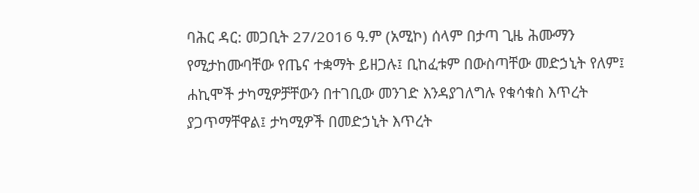ባሕር ዳር: መጋቢት 27/2016 ዓ.ም (አሚኮ) ሰላም በታጣ ጊዜ ሕሙማን የሚታከሙባቸው የጤና ተቋማት ይዘጋሉ፤ ቢከፈቱም በውስጣቸው መድኃኒት የለም፤ ሐኪሞች ታካሚዎቻቸውን በተገቢው መንገድ እንዳያገለግሉ የቁሳቁስ እጥረት ያጋጥማቸዋል፤ ታካሚዎች በመድኃኒት እጥረት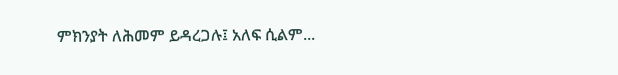ምክንያት ለሕመም ይዳረጋሉ፤ አለፍ ሲልም...